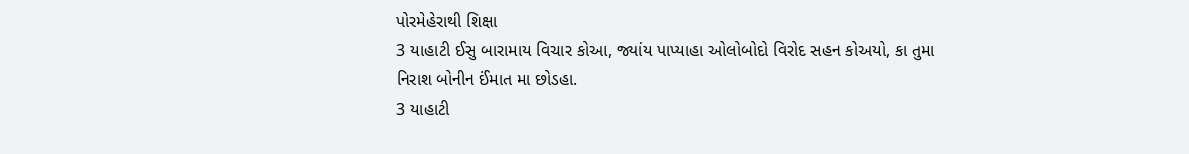પોરમેહેરાથી શિક્ષા
3 યાહાટી ઈસુ બારામાય વિચાર કોઆ, જ્યાંય પાપ્યાહા ઓલોબોદો વિરોદ સહન કોઅયો, કા તુમા નિરાશ બોનીન ઈંમાત મા છોડહા.
3 યાહાટી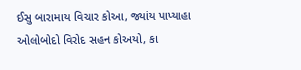ઈસુ બારામાય વિચાર કોઆ, જ્યાંય પાપ્યાહા ઓલોબોદો વિરોદ સહન કોઅયો, કા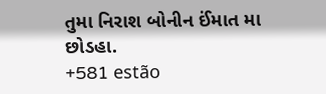તુમા નિરાશ બોનીન ઈંમાત મા છોડહા.
+581 estão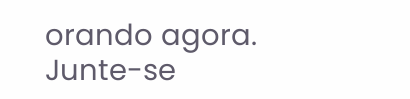orando agora.
Junte-se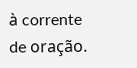à corrente de oração.